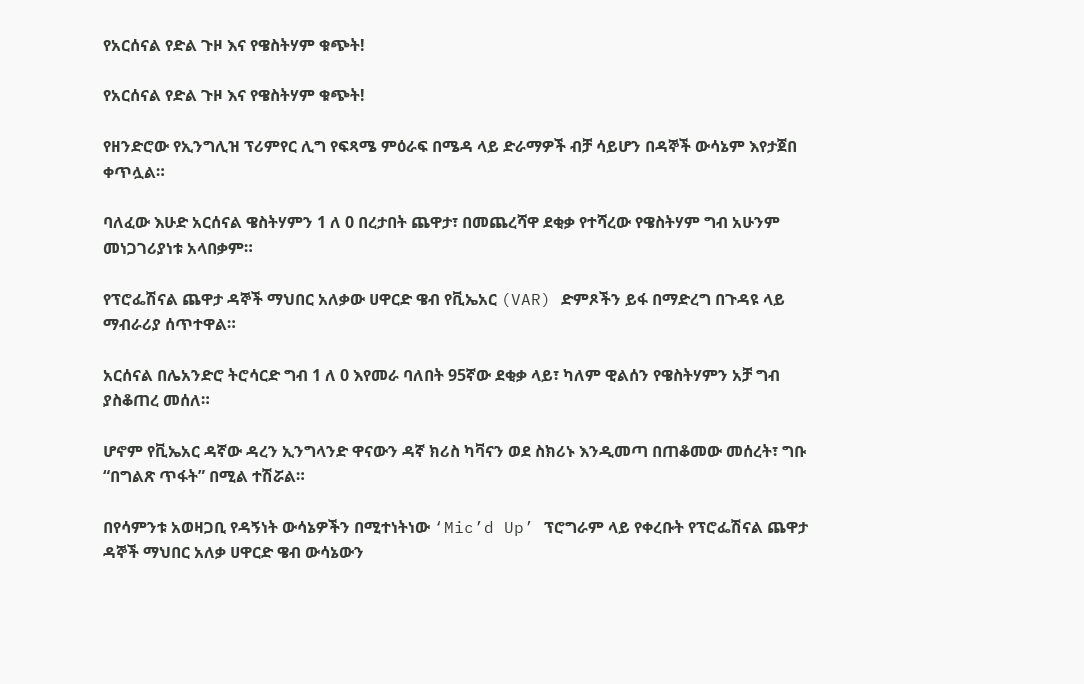የአርሰናል የድል ጉዞ እና የዌስትሃም ቁጭት!

የአርሰናል የድል ጉዞ እና የዌስትሃም ቁጭት!

የዘንድሮው የኢንግሊዝ ፕሪምየር ሊግ የፍጻሜ ምዕራፍ በሜዳ ላይ ድራማዎች ብቻ ሳይሆን በዳኞች ውሳኔም እየታጀበ ቀጥሏል።

ባለፈው እሁድ አርሰናል ዌስትሃምን 1 ለ 0 በረታበት ጨዋታ፣ በመጨረሻዋ ደቂቃ የተሻረው የዌስትሃም ግብ አሁንም መነጋገሪያነቱ አላበቃም።

የፕሮፌሽናል ጨዋታ ዳኞች ማህበር አለቃው ሀዋርድ ዌብ የቪኤአር (VAR) ድምጾችን ይፋ በማድረግ በጉዳዩ ላይ ማብራሪያ ሰጥተዋል።

አርሰናል በሌአንድሮ ትሮሳርድ ግብ 1 ለ 0 እየመራ ባለበት 95ኛው ደቂቃ ላይ፣ ካለም ዊልሰን የዌስትሃምን አቻ ግብ ያስቆጠረ መሰለ።

ሆኖም የቪኤአር ዳኛው ዳረን ኢንግላንድ ዋናውን ዳኛ ክሪስ ካቫናን ወደ ስክሪኑ እንዲመጣ በጠቆመው መሰረት፣ ግቡ “በግልጽ ጥፋት” በሚል ተሽሯል።

በየሳምንቱ አወዛጋቢ የዳኝነት ውሳኔዎችን በሚተነትነው ‘Mic’d Up’ ፕሮግራም ላይ የቀረቡት የፕሮፌሽናል ጨዋታ ዳኞች ማህበር አለቃ ሀዋርድ ዌብ ውሳኔውን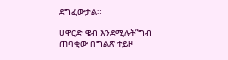ደግፈውታል።

ሀዋርድ ዌብ እንደሚሉት”ግብ ጠባቂው በግልጽ ተይዞ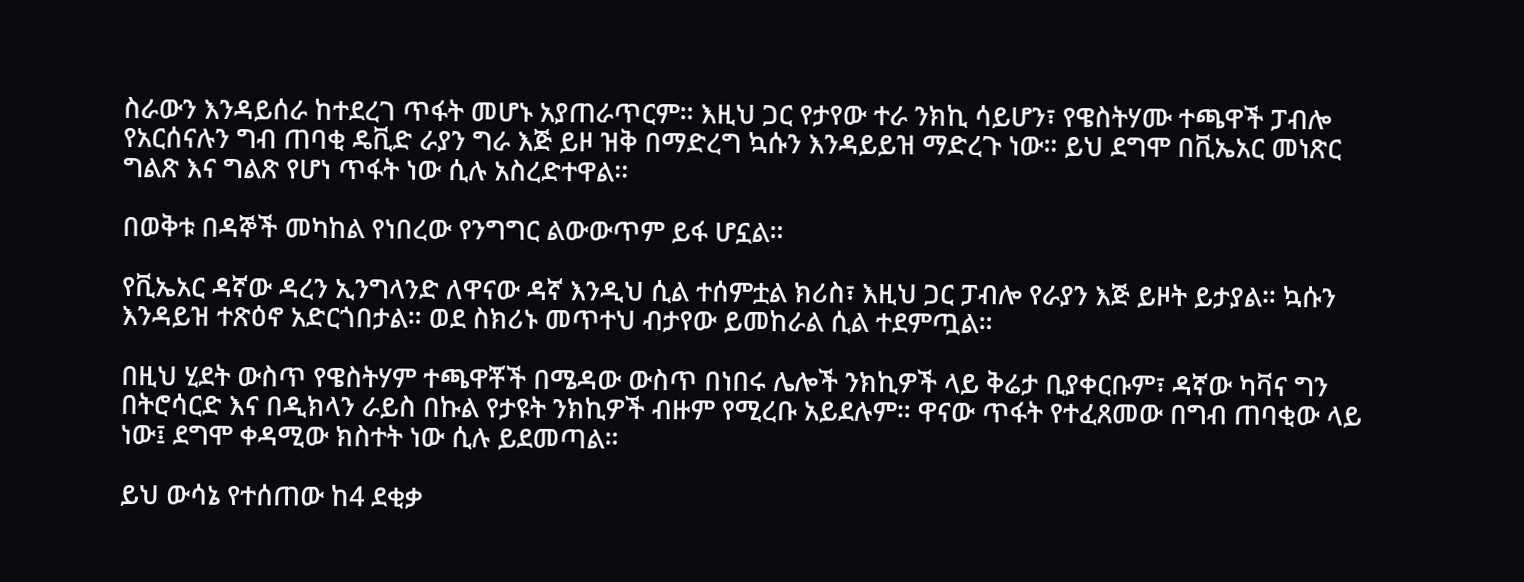ስራውን እንዳይሰራ ከተደረገ ጥፋት መሆኑ አያጠራጥርም። እዚህ ጋር የታየው ተራ ንክኪ ሳይሆን፣ የዌስትሃሙ ተጫዋች ፓብሎ የአርሰናሉን ግብ ጠባቂ ዴቪድ ራያን ግራ እጅ ይዞ ዝቅ በማድረግ ኳሱን እንዳይይዝ ማድረጉ ነው። ይህ ደግሞ በቪኤአር መነጽር ግልጽ እና ግልጽ የሆነ ጥፋት ነው ሲሉ አስረድተዋል፡፡

በወቅቱ በዳኞች መካከል የነበረው የንግግር ልውውጥም ይፋ ሆኗል።

የቪኤአር ዳኛው ዳረን ኢንግላንድ ለዋናው ዳኛ እንዲህ ሲል ተሰምቷል ክሪስ፣ እዚህ ጋር ፓብሎ የራያን እጅ ይዞት ይታያል። ኳሱን እንዳይዝ ተጽዕኖ አድርጎበታል። ወደ ስክሪኑ መጥተህ ብታየው ይመከራል ሲል ተደምጧል።

በዚህ ሂደት ውስጥ የዌስትሃም ተጫዋቾች በሜዳው ውስጥ በነበሩ ሌሎች ንክኪዎች ላይ ቅሬታ ቢያቀርቡም፣ ዳኛው ካቫና ግን በትሮሳርድ እና በዲክላን ራይስ በኩል የታዩት ንክኪዎች ብዙም የሚረቡ አይደሉም። ዋናው ጥፋት የተፈጸመው በግብ ጠባቂው ላይ ነው፤ ደግሞ ቀዳሚው ክስተት ነው ሲሉ ይደመጣል።

ይህ ውሳኔ የተሰጠው ከ4 ደቂቃ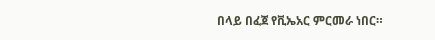በላይ በፈጀ የቪኤአር ምርመራ ነበር።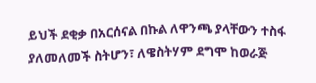ይህች ደቂቃ በአርሰናል በኩል ለዋንጫ ያላቸውን ተስፋ ያለመለመች ስትሆን፣ ለዌስትሃም ደግሞ ከወራጅ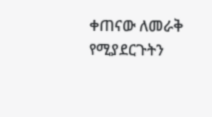ቀጠናው ለመራቅ የሚያደርጉትን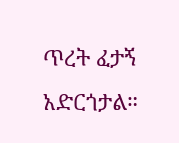ጥረት ፈታኝ አድርጎታል።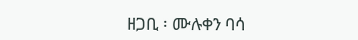ዘጋቢ ፡ ሙሉቀን ባሳ